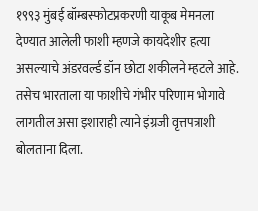१९९३ मुंबई बॉम्बस्फोटप्रकरणी याकूब मेमनला देण्यात आलेली फाशी म्हणजे कायदेशीर हत्या असल्याचे अंडरवर्ल्ड डॉन छोटा शकीलने म्हटले आहे. तसेच भारताला या फाशीचे गंभीर परिणाम भोगावे लागतील असा इशाराही त्याने इंग्रजी वृत्तपत्राशी बोलताना दिला.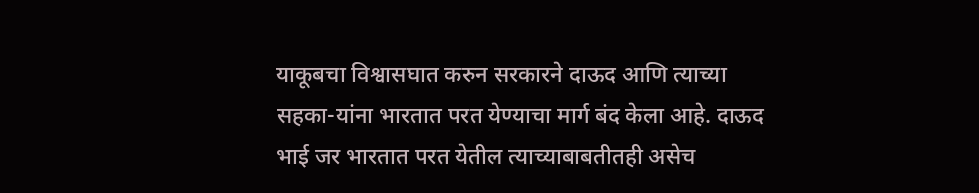याकूबचा विश्वासघात करुन सरकारने दाऊद आणि त्याच्या सहका-यांना भारतात परत येण्याचा मार्ग बंद केला आहे. दाऊद भाई जर भारतात परत येतील त्याच्याबाबतीतही असेच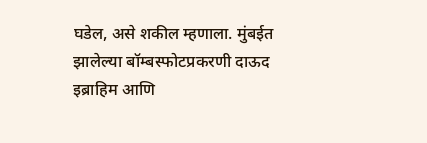घडेल, असे शकील म्हणाला. मुंबईत झालेल्या बॉम्बस्फोटप्रकरणी दाऊद इब्राहिम आणि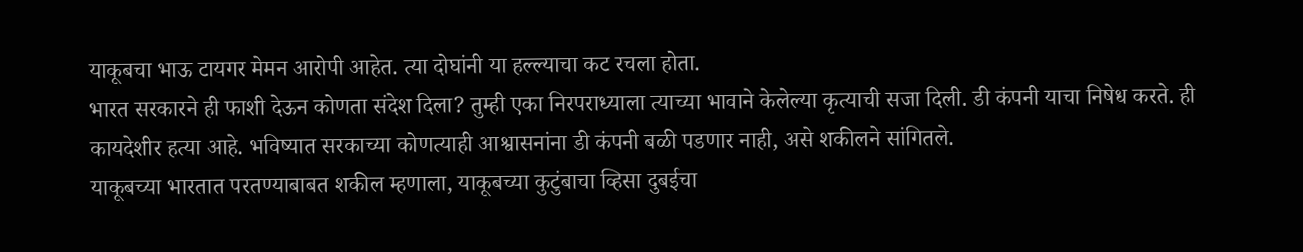याकूबचा भाऊ टायगर मेमन आरोपी आहेत. त्या दोघांनी या हल्ल्याचा कट रचला होता.
भारत सरकारने ही फाशी देऊन कोणता संदेश दिला? तुम्ही एका निरपराध्याला त्याच्या भावाने केलेल्या कृत्याची सजा दिली. डी कंपनी याचा निषेध करते. ही कायदेशीर हत्या आहे. भविष्यात सरकाच्या कोणत्याही आश्वासनांना डी कंपनी बळी पडणार नाही, असे शकीलने सांगितले.
याकूबच्या भारतात परतण्याबाबत शकील म्हणाला, याकूबच्या कुटुंबाचा व्हिसा दुबईचा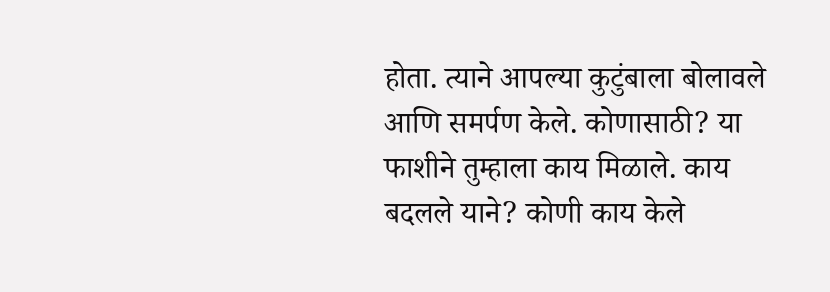होता. त्याने आपल्या कुटुंबाला बोलावले आणि समर्पण केले. कोणासाठी? या फाशीने तुम्हाला काय मिळाले. काय बदलले याने? कोणी काय केले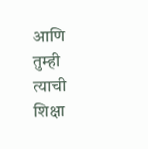आणि तुम्ही त्याची शिक्षा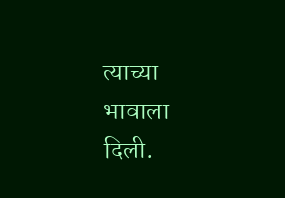त्याच्या भावाला दिली.